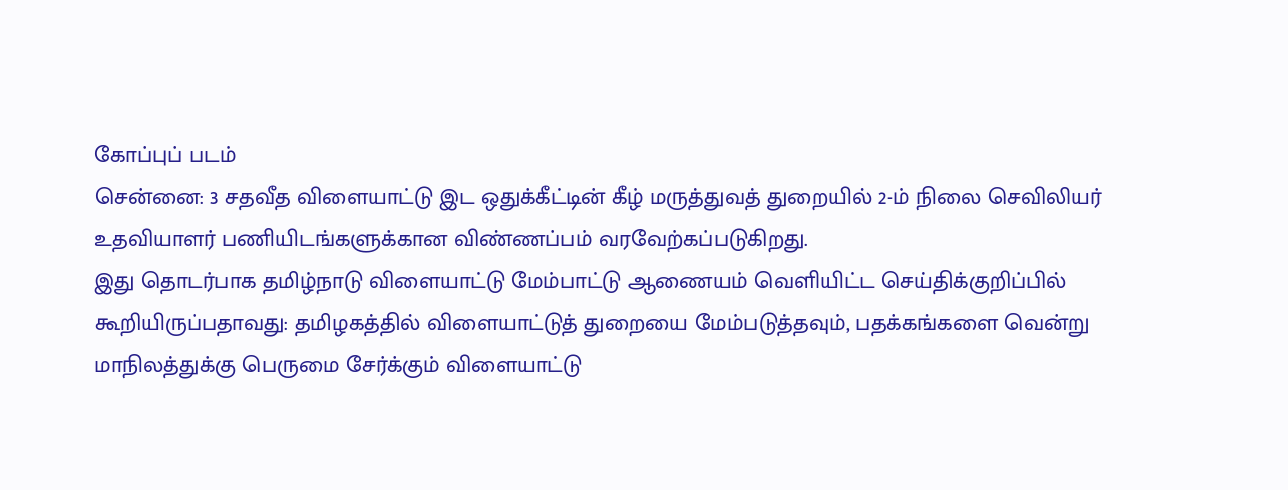கோப்புப் படம்
சென்னை: 3 சதவீத விளையாட்டு இட ஒதுக்கீட்டின் கீழ் மருத்துவத் துறையில் 2-ம் நிலை செவிலியர் உதவியாளர் பணியிடங்களுக்கான விண்ணப்பம் வரவேற்கப்படுகிறது.
இது தொடர்பாக தமிழ்நாடு விளையாட்டு மேம்பாட்டு ஆணையம் வெளியிட்ட செய்திக்குறிப்பில் கூறியிருப்பதாவது: தமிழகத்தில் விளையாட்டுத் துறையை மேம்படுத்தவும், பதக்கங்களை வென்று மாநிலத்துக்கு பெருமை சேர்க்கும் விளையாட்டு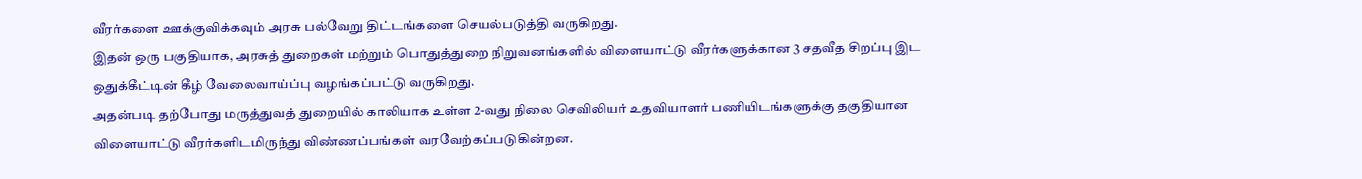வீரர்களை ஊக்குவிக்கவும் அரசு பல்வேறு திட்டங்களை செயல்படுத்தி வருகிறது.
இதன் ஒரு பகுதியாக, அரசுத் துறைகள் மற்றும் பொதுத்துறை நிறுவனங்களில் விளையாட்டு வீரர்களுக்கான 3 சதவீத சிறப்பு இட ஒதுக்கீட்டின் கீழ் வேலைவாய்ப்பு வழங்கப்பட்டு வருகிறது.
அதன்படி தற்போது மருத்துவத் துறையில் காலியாக உள்ள 2-வது நிலை செவிலியர் உதவியாளர் பணியிடங்களுக்கு தகுதியான விளையாட்டு வீரர்களிடமிருந்து விண்ணப்பங்கள் வரவேற்கப்படுகின்றன.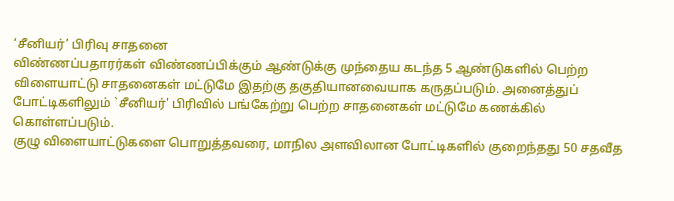‘சீனியர்’ பிரிவு சாதனை
விண்ணப்பதாரர்கள் விண்ணப்பிக்கும் ஆண்டுக்கு முந்தைய கடந்த 5 ஆண்டுகளில் பெற்ற விளையாட்டு சாதனைகள் மட்டுமே இதற்கு தகுதியானவையாக கருதப்படும். அனைத்துப் போட்டிகளிலும் `சீனியர்' பிரிவில் பங்கேற்று பெற்ற சாதனைகள் மட்டுமே கணக்கில் கொள்ளப்படும்.
குழு விளையாட்டுகளை பொறுத்தவரை, மாநில அளவிலான போட்டிகளில் குறைந்தது 50 சதவீத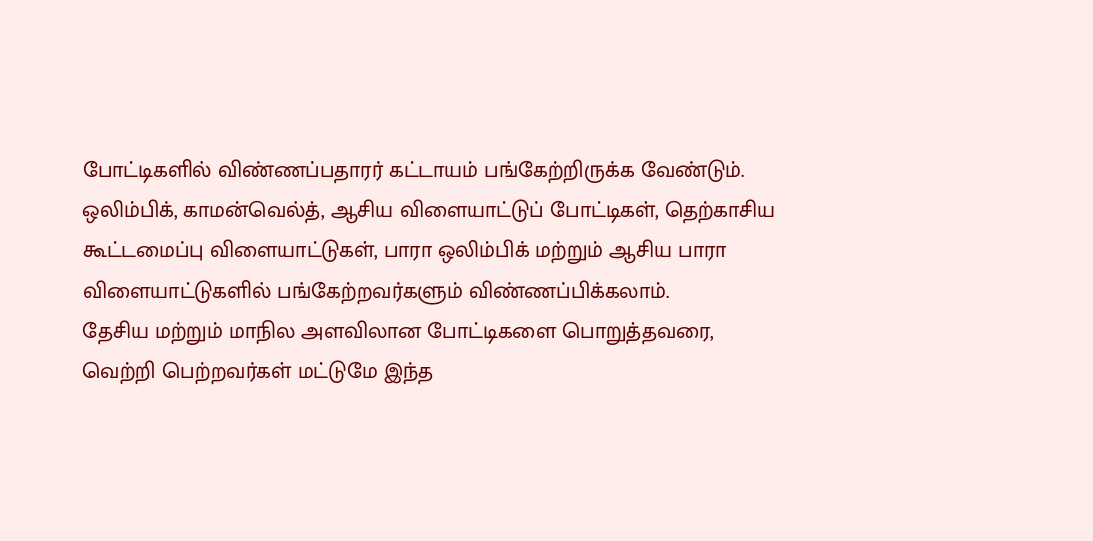போட்டிகளில் விண்ணப்பதாரர் கட்டாயம் பங்கேற்றிருக்க வேண்டும். ஒலிம்பிக், காமன்வெல்த், ஆசிய விளையாட்டுப் போட்டிகள், தெற்காசிய கூட்டமைப்பு விளையாட்டுகள், பாரா ஒலிம்பிக் மற்றும் ஆசிய பாரா விளையாட்டுகளில் பங்கேற்றவர்களும் விண்ணப்பிக்கலாம்.
தேசிய மற்றும் மாநில அளவிலான போட்டிகளை பொறுத்தவரை, வெற்றி பெற்றவர்கள் மட்டுமே இந்த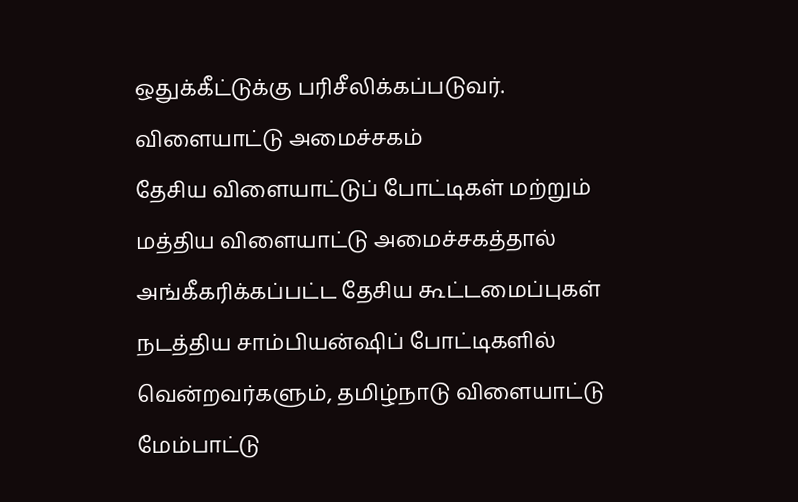ஒதுக்கீட்டுக்கு பரிசீலிக்கப்படுவர்.
விளையாட்டு அமைச்சகம்
தேசிய விளையாட்டுப் போட்டிகள் மற்றும் மத்திய விளையாட்டு அமைச்சகத்தால் அங்கீகரிக்கப்பட்ட தேசிய கூட்டமைப்புகள் நடத்திய சாம்பியன்ஷிப் போட்டிகளில் வென்றவர்களும், தமிழ்நாடு விளையாட்டு மேம்பாட்டு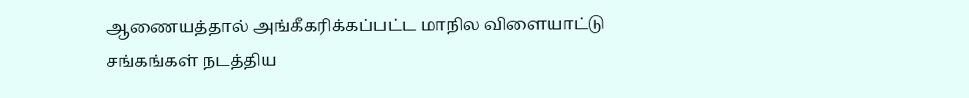ஆணையத்தால் அங்கீகரிக்கப்பட்ட மாநில விளையாட்டு சங்கங்கள் நடத்திய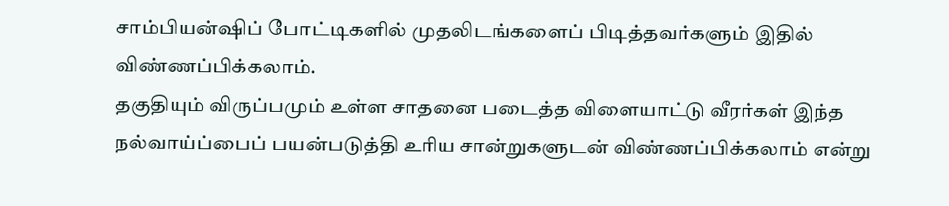சாம்பியன்ஷிப் போட்டிகளில் முதலிடங்களைப் பிடித்தவர்களும் இதில் விண்ணப்பிக்கலாம்.
தகுதியும் விருப்பமும் உள்ள சாதனை படைத்த விளையாட்டு வீரர்கள் இந்த நல்வாய்ப்பைப் பயன்படுத்தி உரிய சான்றுகளுடன் விண்ணப்பிக்கலாம் என்று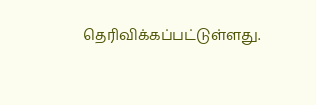தெரிவிக்கப்பட்டுள்ளது.